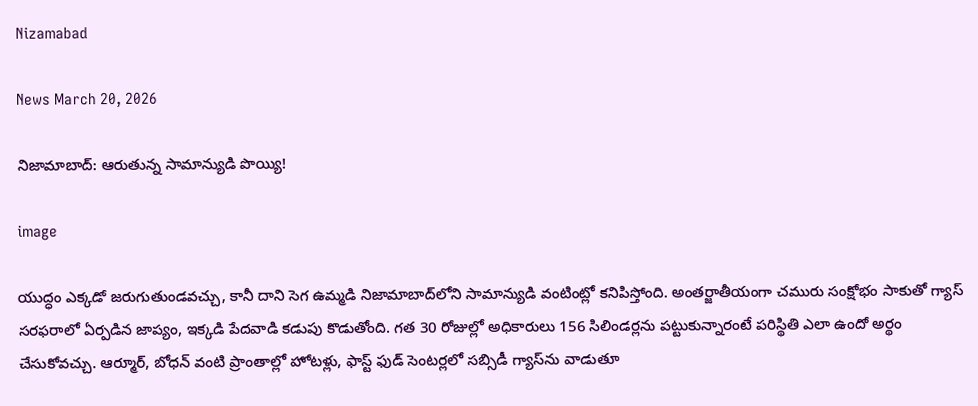Nizamabad

News March 20, 2026

నిజామాబాద్: ఆరుతున్న సామాన్యుడి పొయ్యి!

image

యుద్ధం ఎక్కడో జరుగుతుండవచ్చు, కానీ దాని సెగ ఉమ్మడి నిజామాబాద్‌లోని సామాన్యుడి వంటింట్లో కనిపిస్తోంది. అంతర్జాతీయంగా చమురు సంక్షోభం సాకుతో గ్యాస్ సరఫరాలో ఏర్పడిన జాప్యం, ఇక్కడి పేదవాడి కడుపు కొడుతోంది. గత 30 రోజుల్లో అధికారులు 156 సిలిండర్లను పట్టుకున్నారంటే పరిస్థితి ఎలా ఉందో అర్థం చేసుకోవచ్చు. ఆర్మూర్, బోధన్ వంటి ప్రాంతాల్లో హోటళ్లు, ఫాస్ట్ ఫుడ్ సెంటర్లలో సబ్సిడీ గ్యాస్‌ను వాడుతూ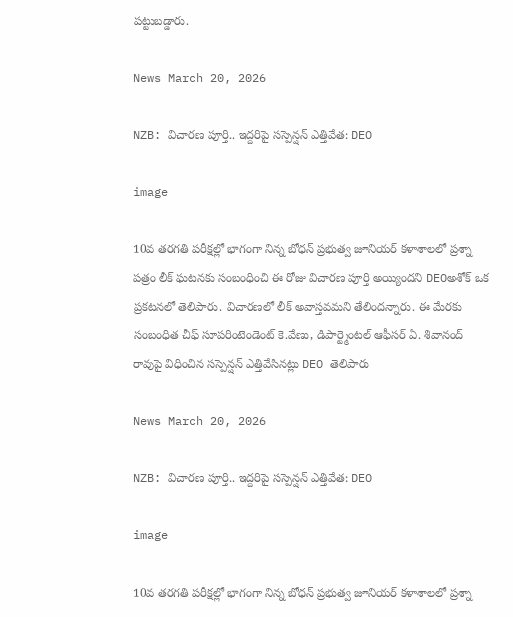పట్టుబడ్డారు.

News March 20, 2026

NZB: విచారణ పూర్తి.. ఇద్దరిపై సస్పెన్షన్ ఎత్తివేత: DEO

image

10వ తరగతి పరీక్షల్లో భాగంగా నిన్న బోధన్ ప్రభుత్వ జూనియర్ కళాశాలలో ప్రశ్నా పత్రం లీక్ ఘటనకు సంబంధించి ఈ రోజు విచారణ పూర్తి అయ్యిందని DEOఅశోక్ ఒక ప్రకటనలో తెలిపారు. విచారణలో లీక్ అవాస్తవమని తేలిందన్నారు. ఈ మేరకు సంబంధిత చీఫ్ సూపరింటెండెంట్ కె.వేణు, డిపార్ట్మెంటల్ ఆఫీసర్ ఏ. శివానంద్ రావుపై విధించిన సస్పెన్షన్ ఎత్తివేసినట్లు DEO తెలిపారు

News March 20, 2026

NZB: విచారణ పూర్తి.. ఇద్దరిపై సస్పెన్షన్ ఎత్తివేత: DEO

image

10వ తరగతి పరీక్షల్లో భాగంగా నిన్న బోధన్ ప్రభుత్వ జూనియర్ కళాశాలలో ప్రశ్నా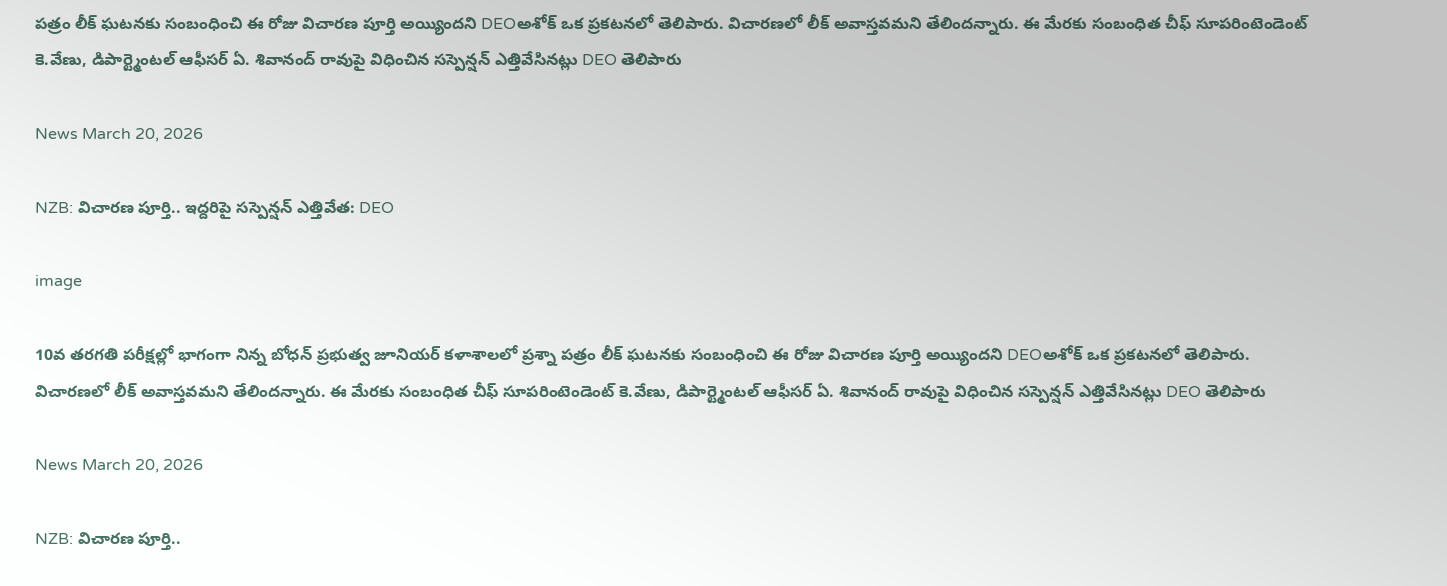పత్రం లీక్ ఘటనకు సంబంధించి ఈ రోజు విచారణ పూర్తి అయ్యిందని DEOఅశోక్ ఒక ప్రకటనలో తెలిపారు. విచారణలో లీక్ అవాస్తవమని తేలిందన్నారు. ఈ మేరకు సంబంధిత చీఫ్ సూపరింటెండెంట్ కె.వేణు, డిపార్ట్మెంటల్ ఆఫీసర్ ఏ. శివానంద్ రావుపై విధించిన సస్పెన్షన్ ఎత్తివేసినట్లు DEO తెలిపారు

News March 20, 2026

NZB: విచారణ పూర్తి.. ఇద్దరిపై సస్పెన్షన్ ఎత్తివేత: DEO

image

10వ తరగతి పరీక్షల్లో భాగంగా నిన్న బోధన్ ప్రభుత్వ జూనియర్ కళాశాలలో ప్రశ్నా పత్రం లీక్ ఘటనకు సంబంధించి ఈ రోజు విచారణ పూర్తి అయ్యిందని DEOఅశోక్ ఒక ప్రకటనలో తెలిపారు. విచారణలో లీక్ అవాస్తవమని తేలిందన్నారు. ఈ మేరకు సంబంధిత చీఫ్ సూపరింటెండెంట్ కె.వేణు, డిపార్ట్మెంటల్ ఆఫీసర్ ఏ. శివానంద్ రావుపై విధించిన సస్పెన్షన్ ఎత్తివేసినట్లు DEO తెలిపారు

News March 20, 2026

NZB: విచారణ పూర్తి..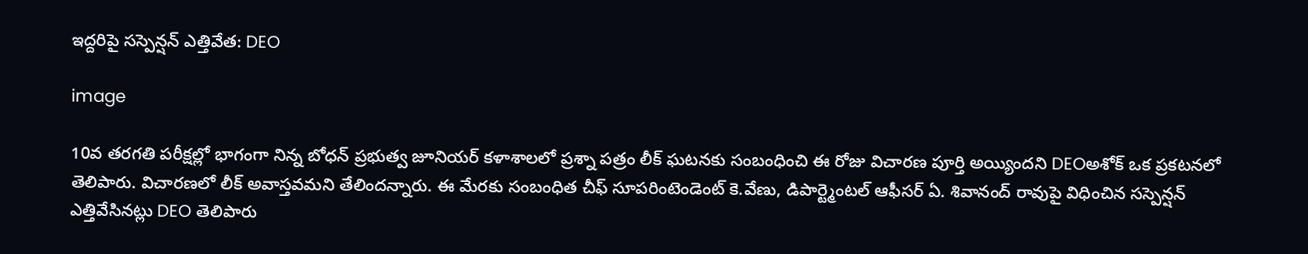ఇద్దరిపై సస్పెన్షన్ ఎత్తివేత: DEO

image

10వ తరగతి పరీక్షల్లో భాగంగా నిన్న బోధన్ ప్రభుత్వ జూనియర్ కళాశాలలో ప్రశ్నా పత్రం లీక్ ఘటనకు సంబంధించి ఈ రోజు విచారణ పూర్తి అయ్యిందని DEOఅశోక్ ఒక ప్రకటనలో తెలిపారు. విచారణలో లీక్ అవాస్తవమని తేలిందన్నారు. ఈ మేరకు సంబంధిత చీఫ్ సూపరింటెండెంట్ కె.వేణు, డిపార్ట్మెంటల్ ఆఫీసర్ ఏ. శివానంద్ రావుపై విధించిన సస్పెన్షన్ ఎత్తివేసినట్లు DEO తెలిపారు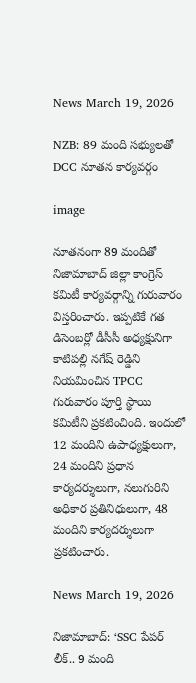News March 19, 2026

NZB: 89 మంది సభ్యులతో DCC నూతన కార్యవర్గం

image

నూతనంగా 89 మందితో నిజామాబాద్ జిల్లా కాంగ్రెస్ కమిటీ కార్యవర్గాన్ని గురువారం విస్తరించారు. ఇప్పటికే గత డిసెంబర్లో డీసీసీ అధ్యక్షునిగా కాటిపల్లి నగేష్ రెడ్డిని నియమించిన TPCC గురువారం పూర్తి స్థాయి కమిటీని ప్రకటించింది. ఇందులో 12 మందిని ఉపాధ్యక్షులుగా, 24 మందిని ప్రధాన కార్యదర్శులుగా, నలుగురిని అధికార ప్రతినిధులుగా, 48 మందిని కార్యదర్శులుగా ప్రకటించారు.

News March 19, 2026

నిజామాబాద్: ‘SSC పేపర్ లీక్.. 9 మంది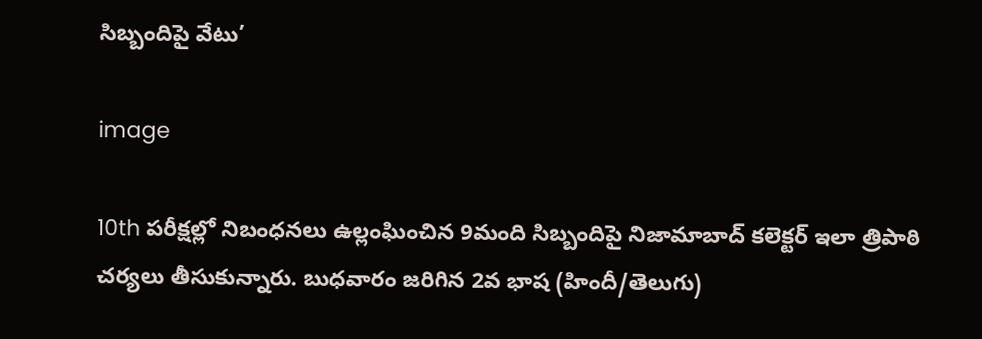సిబ్బందిపై వేటు’

image

10th పరీక్షల్లో నిబంధనలు ఉల్లంఘించిన 9మంది సిబ్బందిపై నిజామాబాద్ కలెక్టర్ ఇలా త్రిపాఠి చర్యలు తీసుకున్నారు. బుధవారం జరిగిన 2వ భాష (హిందీ/తెలుగు)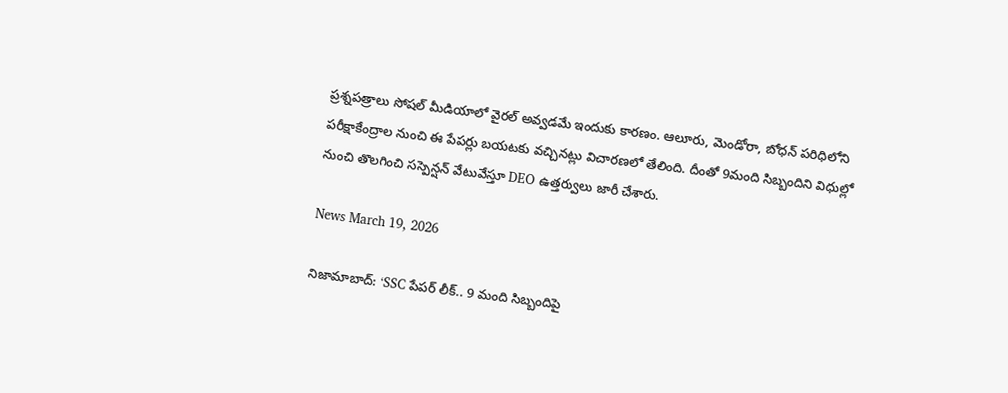ప్రశ్నపత్రాలు సోషల్ మీడియాలో వైరల్ అవ్వడమే ఇందుకు కారణం. ఆలూరు, మెండోరా, బోధన్ పరిధిలోని పరీక్షాకేంద్రాల నుంచి ఈ పేపర్లు బయటకు వచ్చినట్లు విచారణలో తేలింది. దీంతో 9మంది సిబ్బందిని విధుల్లో నుంచి తొలగించి సస్పెన్షన్ వేటువేస్తూ DEO ఉత్తర్వులు జారీ చేశారు.

News March 19, 2026

నిజామాబాద్: ‘SSC పేపర్ లీక్.. 9 మంది సిబ్బందిపై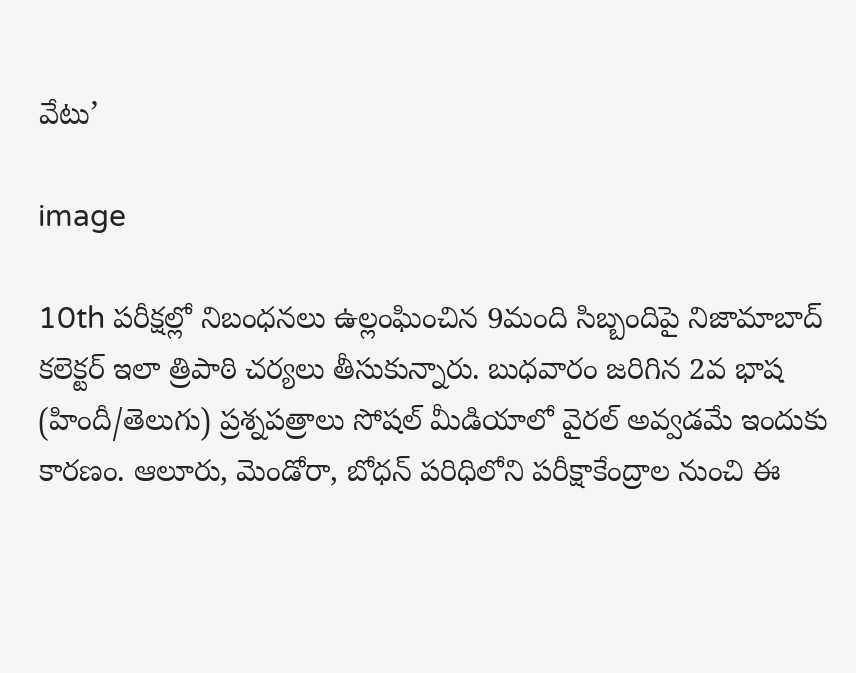వేటు’

image

10th పరీక్షల్లో నిబంధనలు ఉల్లంఘించిన 9మంది సిబ్బందిపై నిజామాబాద్ కలెక్టర్ ఇలా త్రిపాఠి చర్యలు తీసుకున్నారు. బుధవారం జరిగిన 2వ భాష (హిందీ/తెలుగు) ప్రశ్నపత్రాలు సోషల్ మీడియాలో వైరల్ అవ్వడమే ఇందుకు కారణం. ఆలూరు, మెండోరా, బోధన్ పరిధిలోని పరీక్షాకేంద్రాల నుంచి ఈ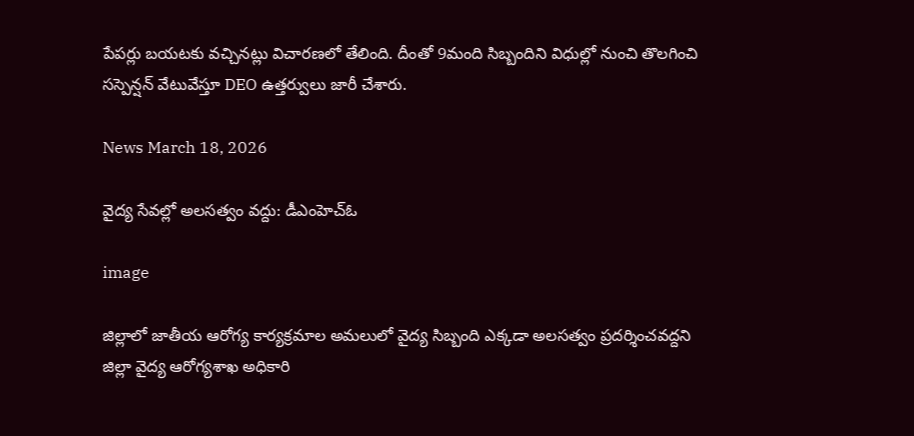పేపర్లు బయటకు వచ్చినట్లు విచారణలో తేలింది. దీంతో 9మంది సిబ్బందిని విధుల్లో నుంచి తొలగించి సస్పెన్షన్ వేటువేస్తూ DEO ఉత్తర్వులు జారీ చేశారు.

News March 18, 2026

వైద్య సేవల్లో అలసత్వం వద్దు: డీఎంహెచ్‌ఓ

image

జిల్లాలో జాతీయ ఆరోగ్య కార్యక్రమాల అమలులో వైద్య సిబ్బంది ఎక్కడా అలసత్వం ప్రదర్శించవద్దని జిల్లా వైద్య ఆరోగ్యశాఖ అధికారి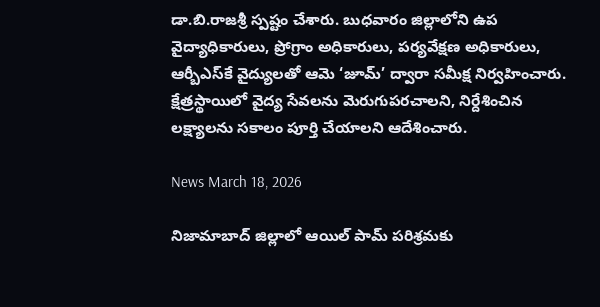డా.బి.రాజశ్రీ స్పష్టం చేశారు. బుధవారం జిల్లాలోని ఉప వైద్యాధికారులు, ప్రోగ్రాం అధికారులు, పర్యవేక్షణ అధికారులు, ఆర్బీఎస్‌కే వైద్యులతో ఆమె ‘జూమ్‌’ ద్వారా సమీక్ష నిర్వహించారు. క్షేత్రస్థాయిలో వైద్య సేవలను మెరుగుపరచాలని, నిర్దేశించిన లక్ష్యాలను సకాలం పూర్తి చేయాలని ఆదేశించారు.

News March 18, 2026

నిజామాబాద్ జిల్లాలో ఆయిల్ పామ్ పరిశ్రమకు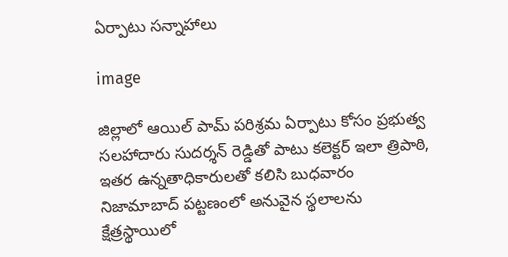ఏర్పాటు సన్నాహాలు

image

జిల్లాలో ఆయిల్ పామ్ పరిశ్రమ ఏర్పాటు కోసం ప్రభుత్వ సలహాదారు సుదర్శన్ రెడ్డితో పాటు కలెక్టర్ ఇలా త్రిపాఠి, ఇతర ఉన్నతాధికారులతో కలిసి బుధవారం నిజామాబాద్ పట్టణంలో అనువైన స్థలాలను క్షేత్రస్థాయిలో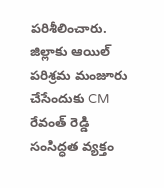పరిశీలించారు. జిల్లాకు ఆయిల్ పరిశ్రమ మంజూరు చేసేందుకు CM రేవంత్ రెడ్డి సంసిద్ధత వ్యక్తం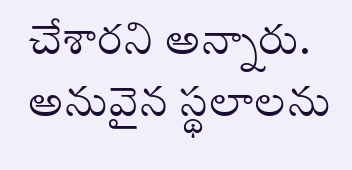చేశారని అన్నారు. అనువైన స్థలాలను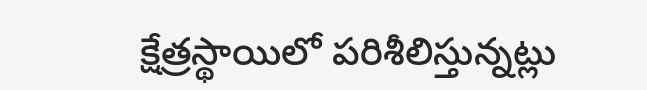క్షేత్రస్థాయిలో పరిశీలిస్తున్నట్లు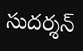సుదర్శన్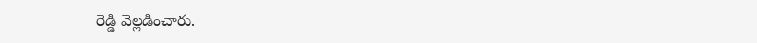రెడ్డి వెల్లడించారు.